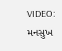VIDEO: મનસુખ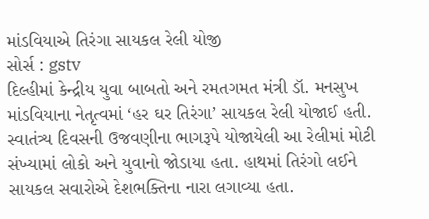માંડવિયાએ તિરંગા સાયકલ રેલી યોજી
સોર્સ : gstv
દિલ્હીમાં કેન્દ્રીય યુવા બાબતો અને રમતગમત મંત્રી ડૉ. મનસુખ માંડવિયાના નેતૃત્વમાં ‘હર ઘર તિરંગા’ સાયકલ રેલી યોજાઈ હતી. સ્વાતંત્ર્ય દિવસની ઉજવણીના ભાગરૂપે યોજાયેલી આ રેલીમાં મોટી સંખ્યામાં લોકો અને યુવાનો જોડાયા હતા. હાથમાં તિરંગો લઈને સાયકલ સવારોએ દેશભક્તિના નારા લગાવ્યા હતા.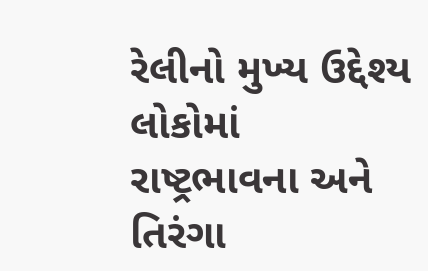રેલીનો મુખ્ય ઉદ્દેશ્ય લોકોમાં રાષ્ટ્રભાવના અને તિરંગા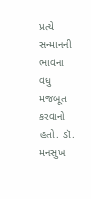પ્રત્યે સન્માનની ભાવના વધુ મજબૂત કરવાનો હતો. ડૉ. મનસુખ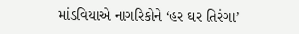માંડવિયાએ નાગરિકોને ‘હર ઘર તિરંગા’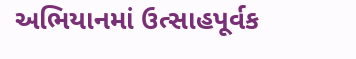અભિયાનમાં ઉત્સાહપૂર્વક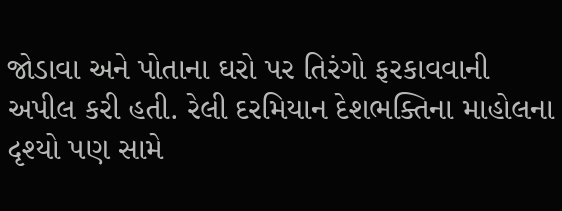જોડાવા અને પોતાના ઘરો પર તિરંગો ફરકાવવાની અપીલ કરી હતી. રેલી દરમિયાન દેશભક્તિના માહોલના દૃશ્યો પણ સામે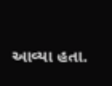આવ્યા હતા.